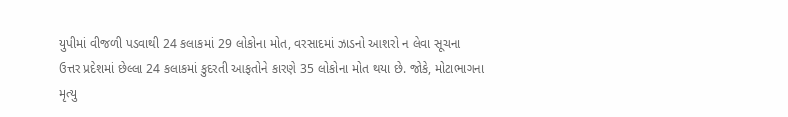યુપીમાં વીજળી પડવાથી 24 કલાકમાં 29 લોકોના મોત, વરસાદમાં ઝાડનો આશરો ન લેવા સૂચના
ઉત્તર પ્રદેશમાં છેલ્લા 24 કલાકમાં કુદરતી આફતોને કારણે 35 લોકોના મોત થયા છે. જોકે, મોટાભાગના મૃત્યુ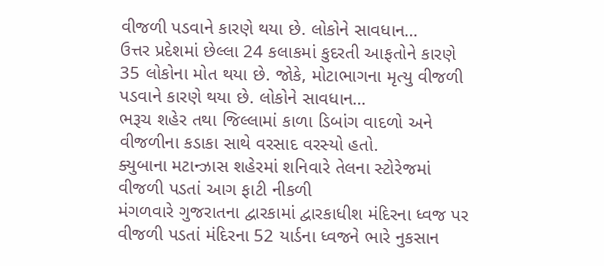વીજળી પડવાને કારણે થયા છે. લોકોને સાવધાન…
ઉત્તર પ્રદેશમાં છેલ્લા 24 કલાકમાં કુદરતી આફતોને કારણે 35 લોકોના મોત થયા છે. જોકે, મોટાભાગના મૃત્યુ વીજળી પડવાને કારણે થયા છે. લોકોને સાવધાન…
ભરૂચ શહેર તથા જિલ્લામાં કાળા ડિબાંગ વાદળો અને વીજળીના કડાકા સાથે વરસાદ વરસ્યો હતો.
ક્યુબાના મટાન્ઝાસ શહેરમાં શનિવારે તેલના સ્ટોરેજમાં વીજળી પડતાં આગ ફાટી નીકળી
મંગળવારે ગુજરાતના દ્વારકામાં દ્વારકાધીશ મંદિરના ધ્વજ પર વીજળી પડતાં મંદિરના 52 યાર્ડના ધ્વજને ભારે નુકસાન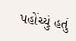પહોંચ્યું હતું